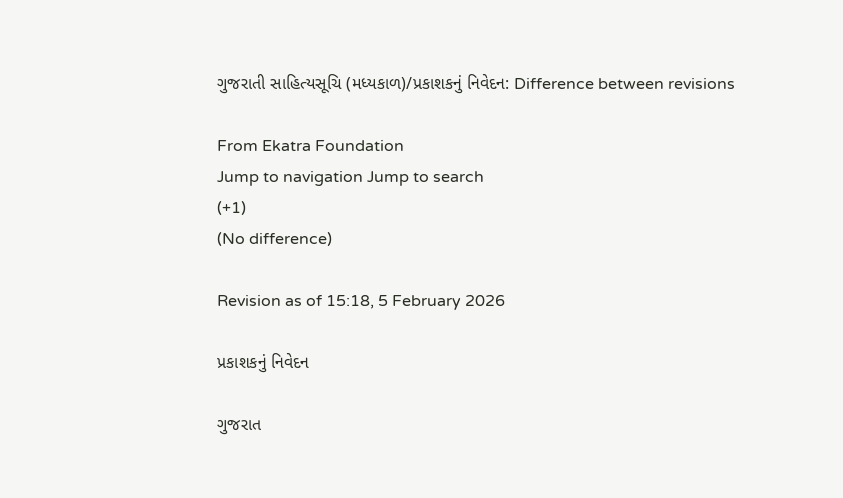ગુજરાતી સાહિત્યસૂચિ (મધ્યકાળ)/પ્રકાશકનું નિવેદન: Difference between revisions

From Ekatra Foundation
Jump to navigation Jump to search
(+1)
(No difference)

Revision as of 15:18, 5 February 2026

પ્રકાશકનું નિવેદન

ગુજરાત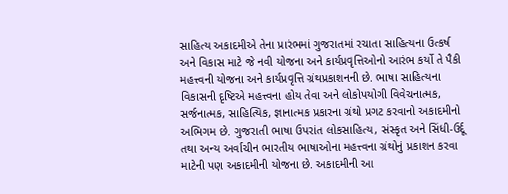સાહિત્ય અકાદમીએ તેના પ્રારંભમાં ગુજરાતમાં રચાતા સાહિત્યના ઉત્કર્ષ અને વિકાસ માટે જે નવી યોજના અને કાર્યપ્રવૃત્તિઓનો આરંભ કર્યો તે પૈકી મહત્ત્વની યોજના અને કાર્યપ્રવૃત્તિ ગ્રંથપ્રકાશનની છે. ભાષા સાહિત્યના વિકાસની દૃષ્ટિએ મહત્ત્વના હોય તેવા અને લોકોપયોગી વિવેચનાત્મક, સર્જનાત્મક, સાહિત્યિક, જ્ઞાનાત્મક પ્રકારના ગ્રંથો પ્રગટ કરવાનો અકાદમીનો અભિગમ છે. ગુજરાતી ભાષા ઉપરાંત લોકસાહિત્ય, સંસ્કૃત અને સિંધી-ઉર્દૂ તથા અન્ય અર્વાચીન ભારતીય ભાષાઓના મહત્ત્વના ગ્રંથોનું પ્રકાશન કરવા માટેની પણ અકાદમીની યોજના છે. અકાદમીની આ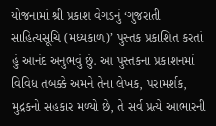યોજનામાં શ્રી પ્રકાશ વેગડનું ‘ગુજરાતી સાહિત્યસૂચિ (મધ્યકાળ)’ પુસ્તક પ્રકાશિત કરતાં હું આનંદ અનુભવું છું. આ પુસ્તકના પ્રકાશનમાં વિવિધ તબક્કે અમને તેના લેખક, પરામર્શક, મુદ્રકનો સહકાર મળ્યો છે, તે સર્વ પ્રત્યે આભારની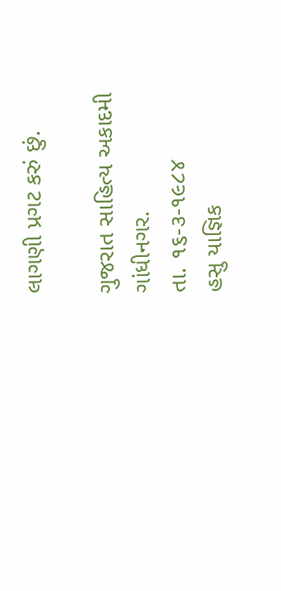લાગણી પ્રગટ કરું છું.

ગુજરાત સાહિત્ય અકાદમી
ગાંધીનગર.
તા. ૧૬-૩-૧૯૮૪
હસુ યાજ્ઞિક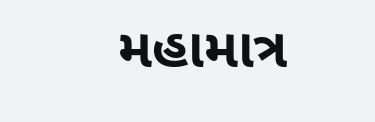મહામાત્ર